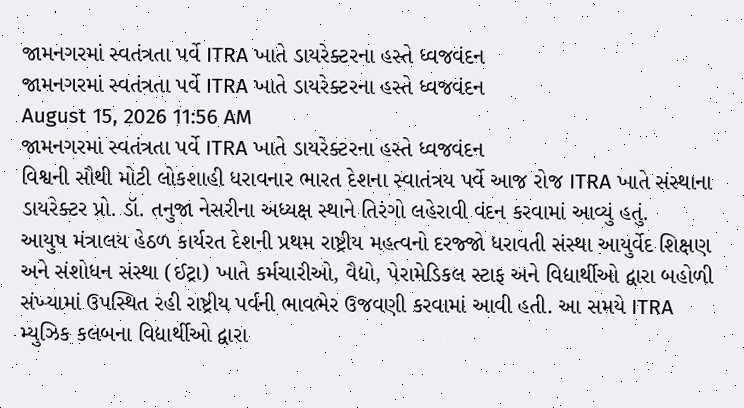જામનગરમાં સ્વતંત્રતા પર્વે ITRA ખાતે ડાયરેક્ટરના હસ્તે ધ્વજવંદન
જામનગરમાં સ્વતંત્રતા પર્વે ITRA ખાતે ડાયરેક્ટરના હસ્તે ધ્વજવંદન
August 15, 2026 11:56 AM
જામનગરમાં સ્વતંત્રતા પર્વે ITRA ખાતે ડાયરેક્ટરના હસ્તે ધ્વજવંદન
વિશ્વની સૌથી મોટી લોકશાહી ધરાવનાર ભારત દેશના સ્વાતંત્રય પર્વે આજ રોજ ITRA ખાતે સંસ્થાના ડાયરેક્ટર પ્રો. ડૉ. તનુજા નેસરીના અધ્યક્ષ સ્થાને તિરંગો લહેરાવી વંદન કરવામાં આવ્યું હતું.
આયુષ મંત્રાલય હેઠળ કાર્યરત દેશની પ્રથમ રાષ્ટ્રીય મહત્વનો દરજ્જો ધરાવતી સંસ્થા આયુર્વેદ શિક્ષણ અને સંશોધન સંસ્થા (ઈટ્રા) ખાતે કર્મચારીઓ, વૈદ્યો, પેરામેડિકલ સ્ટાફ અને વિદ્યાર્થીઓ દ્વારા બહોળી સંખ્યામાં ઉપસ્થિત રહી રાષ્ટ્રીય પર્વની ભાવભેર ઉજવણી કરવામાં આવી હતી. આ સમયે ITRA મ્યુઝિક કલબના વિદ્યાર્થીઓ દ્વારા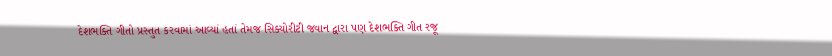દેશભક્તિ ગીતો પ્રસ્તુત કરવામાં આવ્યાં હતાં તેમજ સિક્યોરીટી જવાન દ્વારા પણ દેશભક્તિ ગીત રજૂ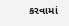કરવામાં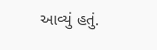આવ્યું હતું.